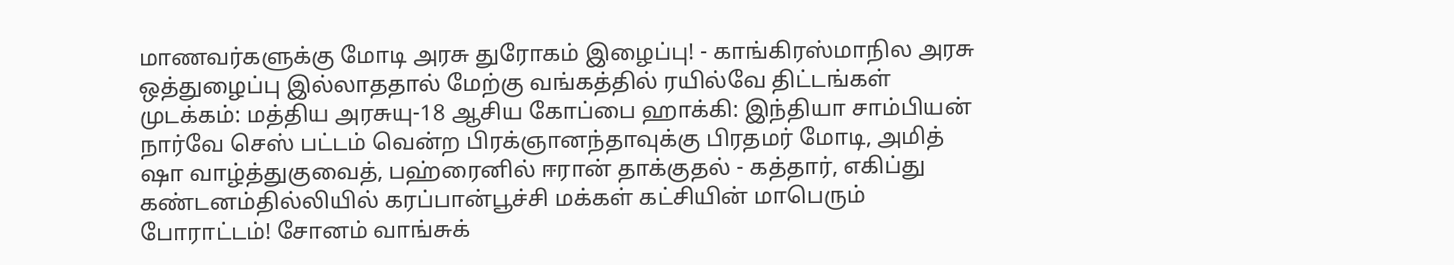மாணவர்களுக்கு மோடி அரசு துரோகம் இழைப்பு! - காங்கிரஸ்மாநில அரசு ஒத்துழைப்பு இல்லாததால் மேற்கு வங்கத்தில் ரயில்வே திட்டங்கள் முடக்கம்: மத்திய அரசுயு-18 ஆசிய கோப்பை ஹாக்கி: இந்தியா சாம்பியன் நார்வே செஸ் பட்டம் வென்ற பிரக்ஞானந்தாவுக்கு பிரதமர் மோடி, அமித் ஷா வாழ்த்துகுவைத், பஹ்ரைனில் ஈரான் தாக்குதல் - கத்தார், எகிப்து கண்டனம்தில்லியில் கரப்பான்பூச்சி மக்கள் கட்சியின் மாபெரும் போராட்டம்! சோனம் வாங்சுக்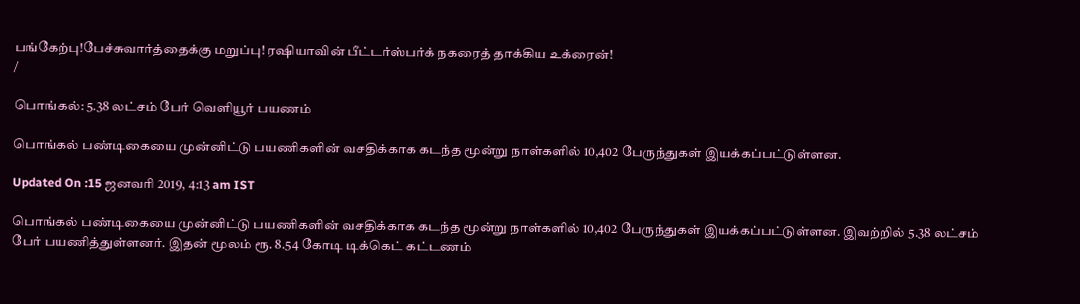பங்கேற்பு!பேச்சுவார்த்தைக்கு மறுப்பு! ரஷியாவின் பீட்டர்ஸ்பர்க் நகரைத் தாக்கிய உக்ரைன்!
/

பொங்கல்: 5.38 லட்சம் பேர் வெளியூர் பயணம்

பொங்கல் பண்டிகையை முன்னிட்டு பயணிகளின் வசதிக்காக கடந்த மூன்று நாள்களில் 10,402 பேருந்துகள் இயக்கப்பட்டுள்ளன.

Updated On :15 ஜனவரி 2019, 4:13 am IST

பொங்கல் பண்டிகையை முன்னிட்டு பயணிகளின் வசதிக்காக கடந்த மூன்று நாள்களில் 10,402 பேருந்துகள் இயக்கப்பட்டுள்ளன. இவற்றில் 5.38 லட்சம் பேர் பயணித்துள்ளனர். இதன் மூலம் ரூ. 8.54 கோடி டிக்கெட் கட்டணம்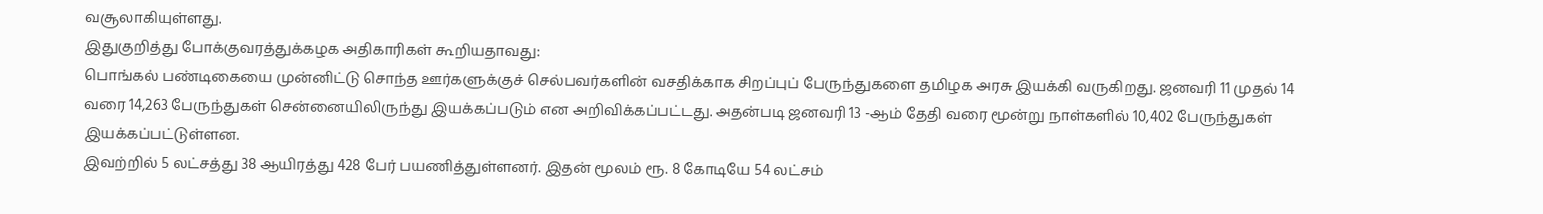வசூலாகியுள்ளது.
இதுகுறித்து போக்குவரத்துக்கழக அதிகாரிகள் கூறியதாவது:
பொங்கல் பண்டிகையை முன்னிட்டு சொந்த ஊர்களுக்குச் செல்பவர்களின் வசதிக்காக சிறப்புப் பேருந்துகளை தமிழக அரசு இயக்கி வருகிறது. ஜனவரி 11 முதல் 14 வரை 14,263 பேருந்துகள் சென்னையிலிருந்து இயக்கப்படும் என அறிவிக்கப்பட்டது. அதன்படி ஜனவரி 13 -ஆம் தேதி வரை மூன்று நாள்களில் 10,402 பேருந்துகள் இயக்கப்பட்டுள்ளன.
இவற்றில் 5 லட்சத்து 38 ஆயிரத்து 428 பேர் பயணித்துள்ளனர். இதன் மூலம் ரூ. 8 கோடியே 54 லட்சம்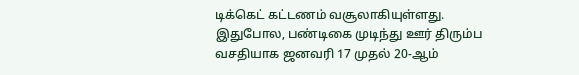டிக்கெட் கட்டணம் வசூலாகியுள்ளது.
இதுபோல, பண்டிகை முடிந்து ஊர் திரும்ப வசதியாக ஜனவரி 17 முதல் 20-ஆம்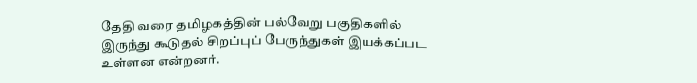தேதி வரை தமிழகத்தின் பல்வேறு பகுதிகளில் இருந்து கூடுதல் சிறப்புப் பேருந்துகள் இயக்கப்பட உள்ளன என்றனர்.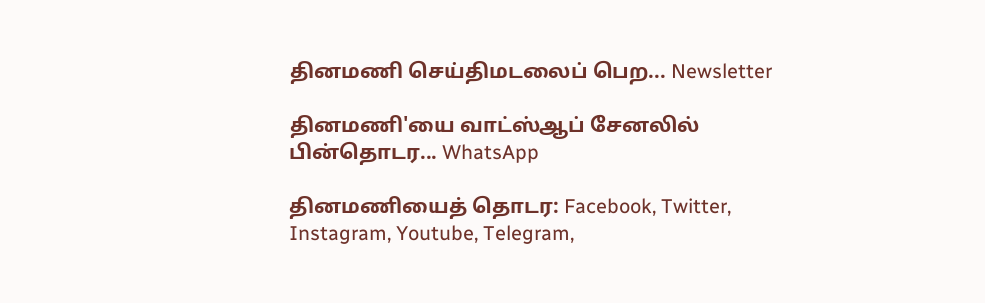தினமணி செய்திமடலைப் பெற... Newsletter

தினமணி'யை வாட்ஸ்ஆப் சேனலில் பின்தொடர... WhatsApp

தினமணியைத் தொடர: Facebook, Twitter, Instagram, Youtube, Telegram,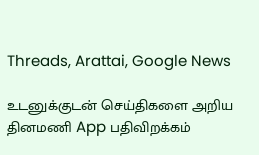Threads, Arattai, Google News

உடனுக்குடன் செய்திகளை அறிய தினமணி App பதிவிறக்கம்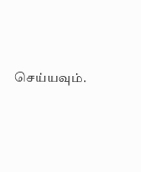செய்யவும்.